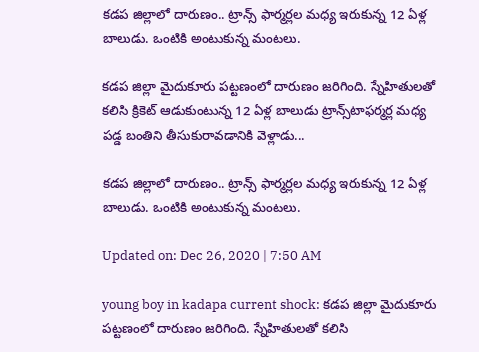కడప జిల్లాలో దారుణం.. ట్రాన్స్ ఫార్మర్లల మధ్య ఇరుకున్న 12 ఏళ్ల బాలుడు. ఒంటికి అంటుకున్న మంటలు.

కడప జిల్లా మైదుకూరు పట్టణంలో దారుణం జరిగింది. స్నేహితులతో కలిసి క్రికెట్ ఆడుకుంటున్న 12 ఏళ్ల బాలుడు ట్రాన్స్‌టాఫర్మర్ల మధ్య పడ్డ బంతిని తీసుకురావడానికి వెళ్లాడు...

కడప జిల్లాలో దారుణం.. ట్రాన్స్ ఫార్మర్లల మధ్య ఇరుకున్న 12 ఏళ్ల బాలుడు. ఒంటికి అంటుకున్న మంటలు.

Updated on: Dec 26, 2020 | 7:50 AM

young boy in kadapa current shock: కడప జిల్లా మైదుకూరు పట్టణంలో దారుణం జరిగింది. స్నేహితులతో కలిసి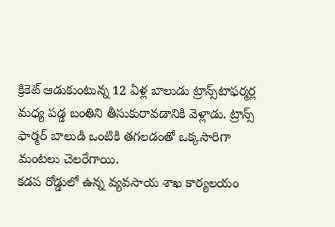క్రికెట్ ఆడుకుంటున్న 12 ఏళ్ల బాలుడు ట్రాన్స్‌టాఫర్మర్ల మధ్య పడ్డ బంతిని తీసుకురావడానికి వెళ్లాడు. ట్రాన్స్ ఫార్మర్ బాలుడి ఒంటికి తగలడంతో ఒక్కసారిగా మంటలు చెలరేగాయి.
కడప రోడ్డులో ఉన్న వ్యవసాయ శాఖ కార్యలయం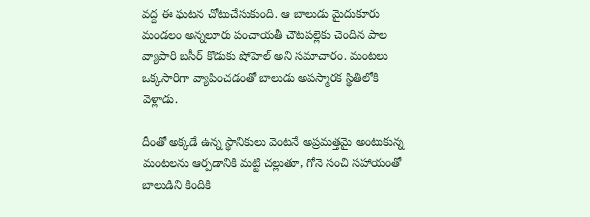వద్ద ఈ ఘటన చోటుచేసుకుంది. ఆ బాలుడు మైదుకూరు మండ‌లం అన్నలూరు పంచాయ‌తీ చౌట‌ప‌ల్లెకు చెందిన పాల వ్యాపారి బసీర్ కొడుకు షోహెల్‌ అని సమాచారం. మంటలు ఒక్కసారిగా వ్యాపించడంతో బాలుడు అపస్మారక స్థితిలోకి వెళ్లాడు.

దీంతో అక్కడే ఉన్న స్థానికులు వెంటనే అప్రమత్తమై అంటుకున్న మంటలను ఆర్పడానికి మట్టి చల్లుతూ, గోనె సంచి సహాయంతో బాలుడిని కిందికి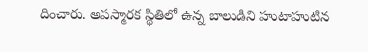దించారు. అపస్మారక స్థితిలో ఉన్న బాలుడిని హుటాహుటిన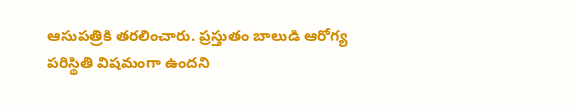ఆసుపత్రికి తరలించారు. ప్రస్తుతం బాలుడి ఆరోగ్య పరిస్థితి విషమంగా ఉందని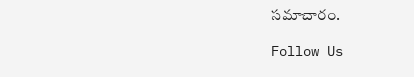సమాచారం.

Follow Us